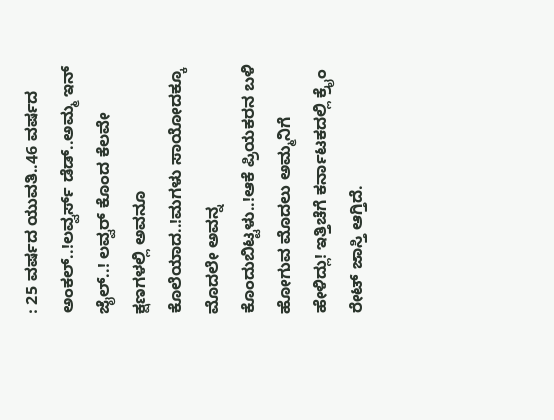: 25 ವರ್ಷದ ಯುವತಿ..46 ವರ್ಷದ ಅಂಕಲ್..!ಲವ್ವರ್ಸ್ ಡೆಡ್..ಅಮ್ಮ ಇನ್ ಜೈಲ್..! ಲವ್ವರ್ ಕೊಂದ ಕೆಲವೇ ಕ್ಷಣಗಳಲ್ಲಿ ಅವನೂ ಕೊಲೆಯಾದ..!ಮಗಳು ಸಾಯೋದಕ್ಕೂ ಮೊದಲೇ ಅವನ್ನ ಕೊಂದುಬಿಟ್ಟಳು..!ಆಕೆ ಪ್ರಿಯಕರನ ಬಳಿ ಹೋಗುವ ಮೊದಲು ಅಮ್ಮನಿಗೆ ಹೇಳಿದ್ಲು! ಇತ್ತಿಚೆಗೆ ಕರ್ನಾಟಕದಲ್ಲಿ ಕ್ರೈಂ ರೇಟ್ ಜಾಸ್ತಿ ಆಗ್ತಿದೆ.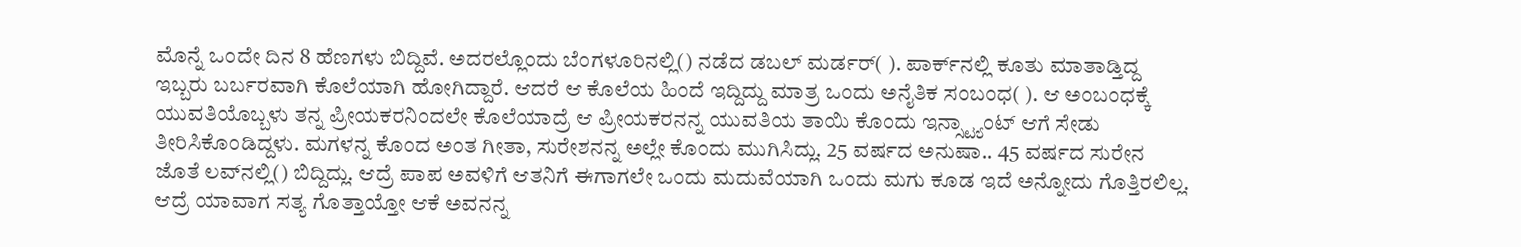ಮೊನ್ನೆ ಒಂದೇ ದಿನ 8 ಹೆಣಗಳು ಬಿದ್ದಿವೆ. ಅದರಲ್ಲೊಂದು ಬೆಂಗಳೂರಿನಲ್ಲಿ() ನಡೆದ ಡಬಲ್ ಮರ್ಡರ್( ). ಪಾರ್ಕ್‌ನಲ್ಲಿ ಕೂತು ಮಾತಾಡ್ತಿದ್ದ ಇಬ್ಬರು ಬರ್ಬರವಾಗಿ ಕೊಲೆಯಾಗಿ ಹೋಗಿದ್ದಾರೆ. ಆದರೆ ಆ ಕೊಲೆಯ ಹಿಂದೆ ಇದ್ದಿದ್ದು ಮಾತ್ರ ಒಂದು ಅನೈತಿಕ ಸಂಬಂಧ( ). ಆ ಅಂಬಂಧಕ್ಕೆ ಯುವತಿಯೊಬ್ಬಳು ತನ್ನ ಪ್ರೀಯಕರನಿಂದಲೇ ಕೊಲೆಯಾದ್ರೆ ಆ ಪ್ರೀಯಕರನನ್ನ ಯುವತಿಯ ತಾಯಿ ಕೊಂದು ಇನ್ಸ್ಟ್ಯಾಂಟ್ ಆಗೆ ಸೇಡು ತೀರಿಸಿಕೊಂಡಿದ್ದಳು. ಮಗಳನ್ನ ಕೊಂದ ಅಂತ ಗೀತಾ, ಸುರೇಶನನ್ನ ಅಲ್ಲೇ ಕೊಂದು ಮುಗಿಸಿದ್ಲು. 25 ವರ್ಷದ ಅನುಷಾ.. 45 ವರ್ಷದ ಸುರೇನ ಜೊತೆ ಲವ್‌ನಲ್ಲಿ() ಬಿದ್ದಿದ್ಲು. ಆದ್ರೆ ಪಾಪ ಅವಳಿಗೆ ಆತನಿಗೆ ಈಗಾಗಲೇ ಒಂದು ಮದುವೆಯಾಗಿ ಒಂದು ಮಗು ಕೂಡ ಇದೆ ಅನ್ನೋದು ಗೊತ್ತಿರಲಿಲ್ಲ. ಆದ್ರೆ ಯಾವಾಗ ಸತ್ಯ ಗೊತ್ತಾಯ್ತೋ ಆಕೆ ಅವನನ್ನ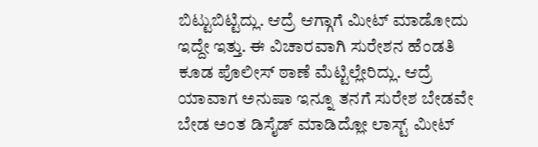ಬಿಟ್ಟುಬಿಟ್ಟಿದ್ಲು. ಆದ್ರೆ ಆಗ್ಗಾಗೆ ಮೀಟ್ ಮಾಡೋದು ಇದ್ದೇ ಇತ್ತು. ಈ ವಿಚಾರವಾಗಿ ಸುರೇಶನ ಹೆಂಡತಿ ಕೂಡ ಪೊಲೀಸ್ ಠಾಣೆ ಮೆಟ್ಟಿಲ್ಲೇರಿದ್ಲು. ಆದ್ರೆ ಯಾವಾಗ ಅನುಷಾ ಇನ್ನೂ ತನಗೆ ಸುರೇಶ ಬೇಡವೇ ಬೇಡ ಅಂತ ಡಿಸೈಡ್ ಮಾಡಿದ್ಲೋ ಲಾಸ್ಟ್ ಮೀಟ್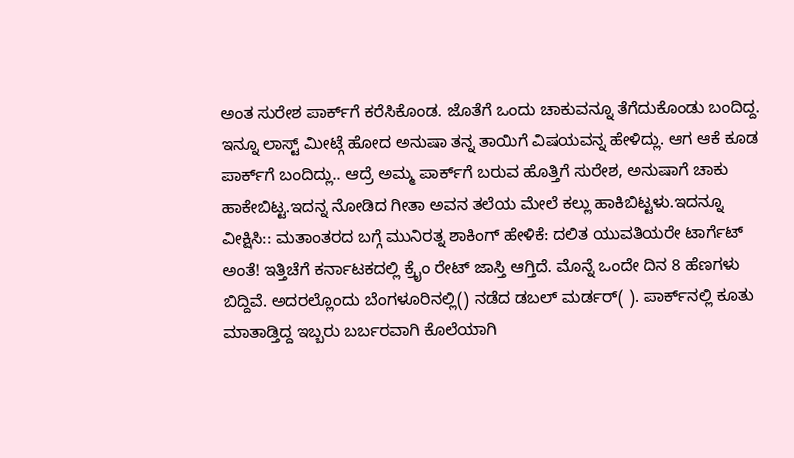ಅಂತ ಸುರೇಶ ಪಾರ್ಕ್‌ಗೆ ಕರೆಸಿಕೊಂಡ. ಜೊತೆಗೆ ಒಂದು ಚಾಕುವನ್ನೂ ತೆಗೆದುಕೊಂಡು ಬಂದಿದ್ದ. ಇನ್ನೂ ಲಾಸ್ಟ್ ಮೀಟ್ಗೆ ಹೋದ ಅನುಷಾ ತನ್ನ ತಾಯಿಗೆ ವಿಷಯವನ್ನ ಹೇಳಿದ್ಲು. ಆಗ ಆಕೆ ಕೂಡ ಪಾರ್ಕ್‌ಗೆ ಬಂದಿದ್ಲು.. ಆದ್ರೆ ಅಮ್ಮ ಪಾರ್ಕ್‌ಗೆ ಬರುವ ಹೊತ್ತಿಗೆ ಸುರೇಶ, ಅನುಷಾಗೆ ಚಾಕು ಹಾಕೇಬಿಟ್ಟ.ಇದನ್ನ ನೋಡಿದ ಗೀತಾ ಅವನ ತಲೆಯ ಮೇಲೆ ಕಲ್ಲು ಹಾಕಿಬಿಟ್ಟಳು.ಇದನ್ನೂ ವೀಕ್ಷಿಸಿ:: ಮತಾಂತರದ ಬಗ್ಗೆ ಮುನಿರತ್ನ ಶಾಕಿಂಗ್‌ ಹೇಳಿಕೆ: ದಲಿತ ಯುವತಿಯರೇ ಟಾರ್ಗೆಟ್‌ ಅಂತೆ! ಇತ್ತಿಚೆಗೆ ಕರ್ನಾಟಕದಲ್ಲಿ ಕ್ರೈಂ ರೇಟ್ ಜಾಸ್ತಿ ಆಗ್ತಿದೆ. ಮೊನ್ನೆ ಒಂದೇ ದಿನ 8 ಹೆಣಗಳು ಬಿದ್ದಿವೆ. ಅದರಲ್ಲೊಂದು ಬೆಂಗಳೂರಿನಲ್ಲಿ() ನಡೆದ ಡಬಲ್ ಮರ್ಡರ್( ). ಪಾರ್ಕ್‌ನಲ್ಲಿ ಕೂತು ಮಾತಾಡ್ತಿದ್ದ ಇಬ್ಬರು ಬರ್ಬರವಾಗಿ ಕೊಲೆಯಾಗಿ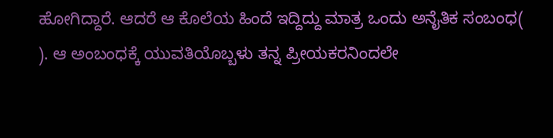ಹೋಗಿದ್ದಾರೆ. ಆದರೆ ಆ ಕೊಲೆಯ ಹಿಂದೆ ಇದ್ದಿದ್ದು ಮಾತ್ರ ಒಂದು ಅನೈತಿಕ ಸಂಬಂಧ( ). ಆ ಅಂಬಂಧಕ್ಕೆ ಯುವತಿಯೊಬ್ಬಳು ತನ್ನ ಪ್ರೀಯಕರನಿಂದಲೇ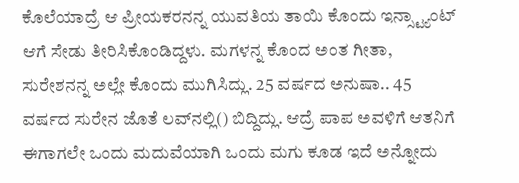ಕೊಲೆಯಾದ್ರೆ ಆ ಪ್ರೀಯಕರನನ್ನ ಯುವತಿಯ ತಾಯಿ ಕೊಂದು ಇನ್ಸ್ಟ್ಯಾಂಟ್ ಆಗೆ ಸೇಡು ತೀರಿಸಿಕೊಂಡಿದ್ದಳು. ಮಗಳನ್ನ ಕೊಂದ ಅಂತ ಗೀತಾ, ಸುರೇಶನನ್ನ ಅಲ್ಲೇ ಕೊಂದು ಮುಗಿಸಿದ್ಲು. 25 ವರ್ಷದ ಅನುಷಾ.. 45 ವರ್ಷದ ಸುರೇನ ಜೊತೆ ಲವ್‌ನಲ್ಲಿ() ಬಿದ್ದಿದ್ಲು. ಆದ್ರೆ ಪಾಪ ಅವಳಿಗೆ ಆತನಿಗೆ ಈಗಾಗಲೇ ಒಂದು ಮದುವೆಯಾಗಿ ಒಂದು ಮಗು ಕೂಡ ಇದೆ ಅನ್ನೋದು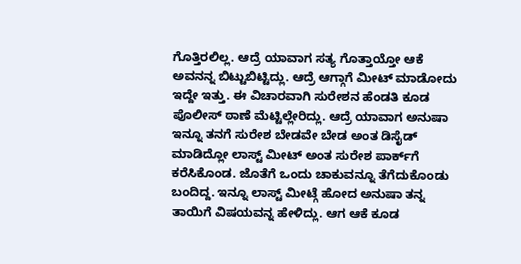ಗೊತ್ತಿರಲಿಲ್ಲ. ಆದ್ರೆ ಯಾವಾಗ ಸತ್ಯ ಗೊತ್ತಾಯ್ತೋ ಆಕೆ ಅವನನ್ನ ಬಿಟ್ಟುಬಿಟ್ಟಿದ್ಲು. ಆದ್ರೆ ಆಗ್ಗಾಗೆ ಮೀಟ್ ಮಾಡೋದು ಇದ್ದೇ ಇತ್ತು. ಈ ವಿಚಾರವಾಗಿ ಸುರೇಶನ ಹೆಂಡತಿ ಕೂಡ ಪೊಲೀಸ್ ಠಾಣೆ ಮೆಟ್ಟಿಲ್ಲೇರಿದ್ಲು. ಆದ್ರೆ ಯಾವಾಗ ಅನುಷಾ ಇನ್ನೂ ತನಗೆ ಸುರೇಶ ಬೇಡವೇ ಬೇಡ ಅಂತ ಡಿಸೈಡ್ ಮಾಡಿದ್ಲೋ ಲಾಸ್ಟ್ ಮೀಟ್ ಅಂತ ಸುರೇಶ ಪಾರ್ಕ್‌ಗೆ ಕರೆಸಿಕೊಂಡ. ಜೊತೆಗೆ ಒಂದು ಚಾಕುವನ್ನೂ ತೆಗೆದುಕೊಂಡು ಬಂದಿದ್ದ. ಇನ್ನೂ ಲಾಸ್ಟ್ ಮೀಟ್ಗೆ ಹೋದ ಅನುಷಾ ತನ್ನ ತಾಯಿಗೆ ವಿಷಯವನ್ನ ಹೇಳಿದ್ಲು. ಆಗ ಆಕೆ ಕೂಡ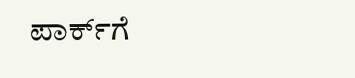ಪಾರ್ಕ್‌ಗೆ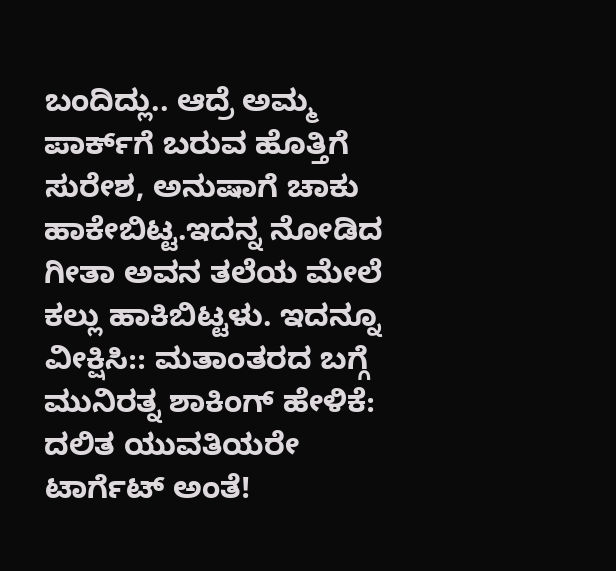ಬಂದಿದ್ಲು.. ಆದ್ರೆ ಅಮ್ಮ ಪಾರ್ಕ್‌ಗೆ ಬರುವ ಹೊತ್ತಿಗೆ ಸುರೇಶ, ಅನುಷಾಗೆ ಚಾಕು ಹಾಕೇಬಿಟ್ಟ.ಇದನ್ನ ನೋಡಿದ ಗೀತಾ ಅವನ ತಲೆಯ ಮೇಲೆ ಕಲ್ಲು ಹಾಕಿಬಿಟ್ಟಳು. ಇದನ್ನೂ ವೀಕ್ಷಿಸಿ:: ಮತಾಂತರದ ಬಗ್ಗೆ ಮುನಿರತ್ನ ಶಾಕಿಂಗ್‌ ಹೇಳಿಕೆ: ದಲಿತ ಯುವತಿಯರೇ ಟಾರ್ಗೆಟ್‌ ಅಂತೆ!